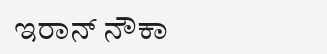ಇರಾನ್ ನೌಕಾ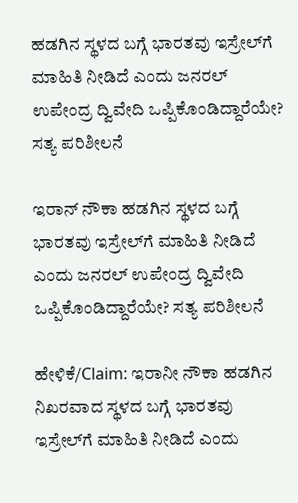ಹಡಗಿನ ಸ್ಥಳದ ಬಗ್ಗೆ ಭಾರತವು ಇಸ್ರೇಲ್‌ಗೆ ಮಾಹಿತಿ ನೀಡಿದೆ ಎಂದು ಜನರಲ್ ಉಪೇಂದ್ರ ದ್ವಿವೇದಿ ಒಪ್ಪಿಕೊಂಡಿದ್ದಾರೆಯೇ? ಸತ್ಯ ಪರಿಶೀಲನೆ

ಇರಾನ್ ನೌಕಾ ಹಡಗಿನ ಸ್ಥಳದ ಬಗ್ಗೆ ಭಾರತವು ಇಸ್ರೇಲ್‌ಗೆ ಮಾಹಿತಿ ನೀಡಿದೆ ಎಂದು ಜನರಲ್ ಉಪೇಂದ್ರ ದ್ವಿವೇದಿ ಒಪ್ಪಿಕೊಂಡಿದ್ದಾರೆಯೇ? ಸತ್ಯ ಪರಿಶೀಲನೆ

ಹೇಳಿಕೆ/Claim: ಇರಾನೀ ನೌಕಾ ಹಡಗಿನ ನಿಖರವಾದ ಸ್ಥಳದ ಬಗ್ಗೆ ಭಾರತವು ಇಸ್ರೇಲ್‌ಗೆ ಮಾಹಿತಿ ನೀಡಿದೆ ಎಂದು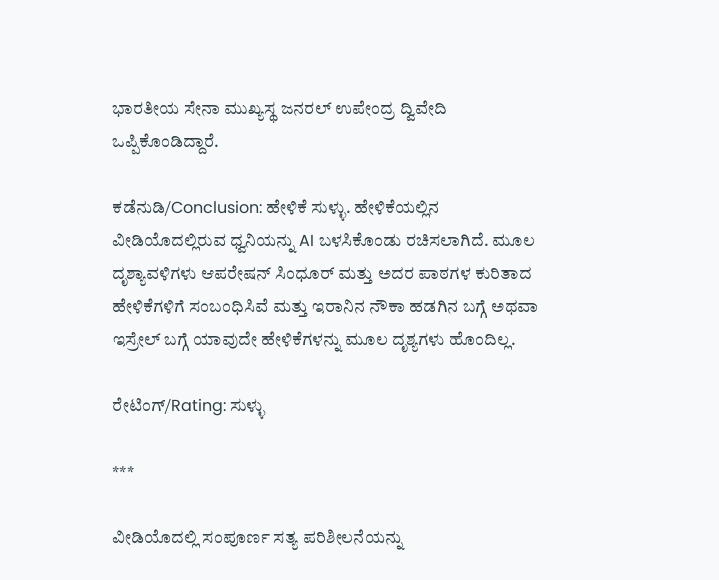ಭಾರತೀಯ ಸೇನಾ ಮುಖ್ಯಸ್ಥ ಜನರಲ್ ಉಪೇಂದ್ರ ದ್ವಿವೇದಿ ಒಪ್ಪಿಕೊಂಡಿದ್ದಾರೆ.

ಕಡೆನುಡಿ/Conclusion: ಹೇಳಿಕೆ ಸುಳ್ಳು. ಹೇಳಿಕೆಯಲ್ಲಿನ ವೀಡಿಯೊದಲ್ಲಿರುವ ಧ್ವನಿಯನ್ನು AI ಬಳಸಿಕೊಂಡು ರಚಿಸಲಾಗಿದೆ. ಮೂಲ ದೃಶ್ಯಾವಳಿಗಳು ಆಪರೇಷನ್ ಸಿಂಧೂರ್ ಮತ್ತು ಅದರ ಪಾಠಗಳ ಕುರಿತಾದ ಹೇಳಿಕೆಗಳಿಗೆ ಸಂಬಂಧಿಸಿವೆ ಮತ್ತು ಇರಾನಿನ ನೌಕಾ ಹಡಗಿನ ಬಗ್ಗೆ ಅಥವಾ ಇಸ್ರೇಲ್ ಬಗ್ಗೆ ಯಾವುದೇ ಹೇಳಿಕೆಗಳನ್ನು ಮೂಲ ದೃಶ್ಯಗಳು ಹೊಂದಿಲ್ಲ.

ರೇಟಿಂಗ್/Rating: ಸುಳ್ಳು

***

ವೀಡಿಯೊದಲ್ಲಿ ಸಂಪೂರ್ಣ ಸತ್ಯ ಪರಿಶೀಲನೆಯನ್ನು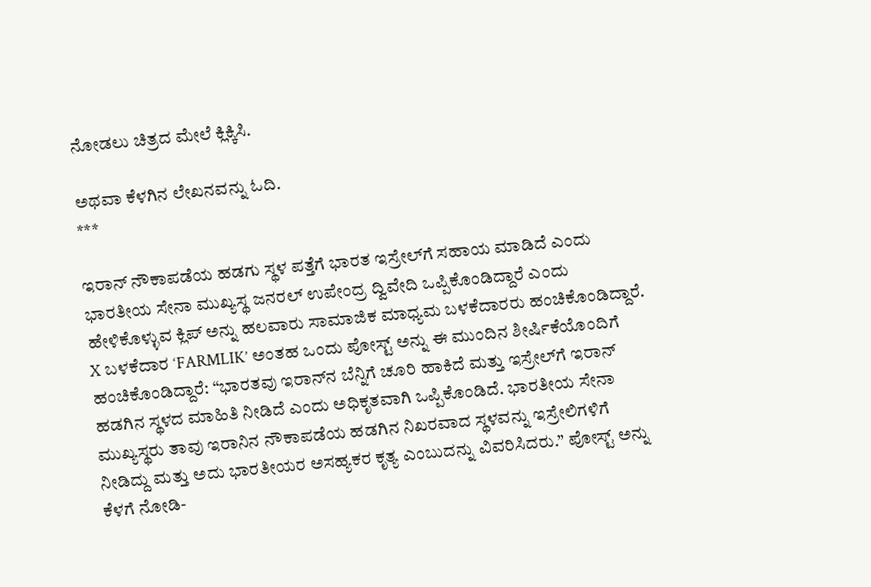ನೋಡಲು ಚಿತ್ರದ ಮೇಲೆ ಕ್ಲಿಕ್ಕಿಸಿ.

ಅಥವಾ ಕೆಳಗಿನ ಲೇಖನವನ್ನು ಓದಿ.
***

ಇರಾನ್ ನೌಕಾಪಡೆಯ ಹಡಗು ಸ್ಥಳ ಪತ್ತೆಗೆ ಭಾರತ ಇಸ್ರೇಲ್‌ಗೆ ಸಹಾಯ ಮಾಡಿದೆ ಎಂದು ಭಾರತೀಯ ಸೇನಾ ಮುಖ್ಯಸ್ಥ ಜನರಲ್ ಉಪೇಂದ್ರ ದ್ವಿವೇದಿ ಒಪ್ಪಿಕೊಂಡಿದ್ದಾರೆ ಎಂದು ಹೇಳಿಕೊಳ್ಳುವ ಕ್ಲಿಪ್ ಅನ್ನು ಹಲವಾರು ಸಾಮಾಜಿಕ ಮಾಧ್ಯಮ ಬಳಕೆದಾರರು ಹಂಚಿಕೊಂಡಿದ್ದಾರೆ. X ಬಳಕೆದಾರ ‘FARMLIK’ ಅಂತಹ ಒಂದು ಪೋಸ್ಟ್ ಅನ್ನು ಈ ಮುಂದಿನ ಶೀರ್ಷಿಕೆಯೊಂದಿಗೆ ಹಂಚಿಕೊಂಡಿದ್ದಾರೆ: “ಭಾರತವು ಇರಾನ್‌ನ ಬೆನ್ನಿಗೆ ಚೂರಿ ಹಾಕಿದೆ ಮತ್ತು ಇಸ್ರೇಲ್‌ಗೆ ಇರಾನ್ ಹಡಗಿನ ಸ್ಥಳದ ಮಾಹಿತಿ ನೀಡಿದೆ ಎಂದು ಅಧಿಕೃತವಾಗಿ ಒಪ್ಪಿಕೊಂಡಿದೆ. ಭಾರತೀಯ ಸೇನಾ ಮುಖ್ಯಸ್ಥರು ತಾವು ಇರಾನಿನ ನೌಕಾಪಡೆಯ ಹಡಗಿನ ನಿಖರವಾದ ಸ್ಥಳವನ್ನು ಇಸ್ರೇಲಿಗಳಿಗೆ ನೀಡಿದ್ದು ಮತ್ತು ಅದು ಭಾರತೀಯರ ಅಸಹ್ಯಕರ ಕೃತ್ಯ ಎಂಬುದನ್ನು ವಿವರಿಸಿದರು.” ಪೋಸ್ಟ್ ಅನ್ನು ಕೆಳಗೆ ನೋಡಿ-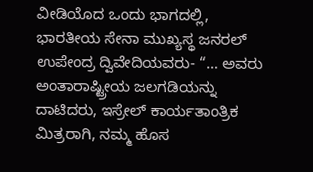ವೀಡಿಯೊದ ಒಂದು ಭಾಗದಲ್ಲಿ, ಭಾರತೀಯ ಸೇನಾ ಮುಖ್ಯಸ್ಥ ಜನರಲ್ ಉಪೇಂದ್ರ ದ್ವಿವೇದಿಯವರು- “… ಅವರು ಅಂತಾರಾಷ್ಟ್ರೀಯ ಜಲಗಡಿಯನ್ನು ದಾಟಿದರು, ಇಸ್ರೇಲ್ ಕಾರ್ಯತಾಂತ್ರಿಕ ಮಿತ್ರರಾಗಿ, ನಮ್ಮ ಹೊಸ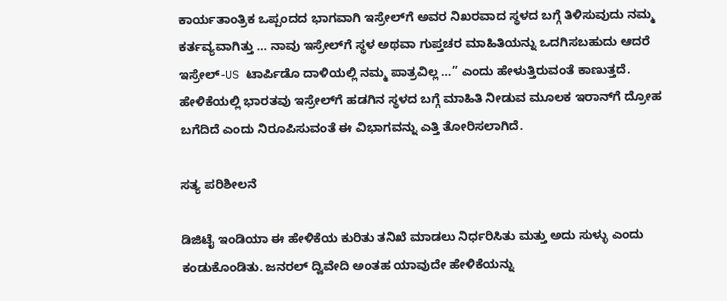ಕಾರ್ಯತಾಂತ್ರಿಕ ಒಪ್ಪಂದದ ಭಾಗವಾಗಿ ಇಸ್ರೇಲ್‌ಗೆ ಅವರ ನಿಖರವಾದ ಸ್ಥಳದ ಬಗ್ಗೆ ತಿಳಿಸುವುದು ನಮ್ಮ ಕರ್ತವ್ಯವಾಗಿತ್ತು … ನಾವು ಇಸ್ರೇಲ್‌ಗೆ ಸ್ಥಳ ಅಥವಾ ಗುಪ್ತಚರ ಮಾಹಿತಿಯನ್ನು ಒದಗಿಸಬಹುದು ಆದರೆ ಇಸ್ರೇಲ್-US ಟಾರ್ಪಿಡೊ ದಾಳಿಯಲ್ಲಿ ನಮ್ಮ ಪಾತ್ರವಿಲ್ಲ …” ಎಂದು ಹೇಳುತ್ತಿರುವಂತೆ ಕಾಣುತ್ತದೆ. ಹೇಳಿಕೆಯಲ್ಲಿ ಭಾರತವು ಇಸ್ರೇಲ್‌ಗೆ ಹಡಗಿನ ಸ್ಥಳದ ಬಗ್ಗೆ ಮಾಹಿತಿ ನೀಡುವ ಮೂಲಕ ಇರಾನ್‌ಗೆ ದ್ರೋಹ ಬಗೆದಿದೆ ಎಂದು ನಿರೂಪಿಸುವಂತೆ ಈ ವಿಭಾಗವನ್ನು ಎತ್ತಿ ತೋರಿಸಲಾಗಿದೆ.

ಸತ್ಯ ಪರಿಶೀಲನೆ

ಡಿಜಿಟೈ ಇಂಡಿಯಾ ಈ ಹೇಳಿಕೆಯ ಕುರಿತು ತನಿಖೆ ಮಾಡಲು ನಿರ್ಧರಿಸಿತು ಮತ್ತು ಅದು ಸುಳ್ಳು ಎಂದು ಕಂಡುಕೊಂಡಿತು. ಜನರಲ್ ದ್ವಿವೇದಿ ಅಂತಹ ಯಾವುದೇ ಹೇಳಿಕೆಯನ್ನು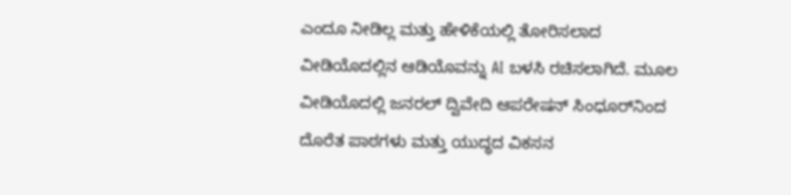ಎಂದೂ ನೀಡಿಲ್ಲ ಮತ್ತು ಹೇಳಿಕೆಯಲ್ಲಿ ತೋರಿಸಲಾದ ವೀಡಿಯೊದಲ್ಲಿನ ಆಡಿಯೊವನ್ನು AI ಬಳಸಿ ರಚಿಸಲಾಗಿದೆ. ಮೂಲ ವೀಡಿಯೊದಲ್ಲಿ ಜನರಲ್ ದ್ವಿವೇದಿ ಆಪರೇಷನ್ ಸಿಂಧೂರ್‌ನಿಂದ ದೊರೆತ ಪಾಠಗಳು ಮತ್ತು ಯುದ್ಧದ ವಿಕಸನ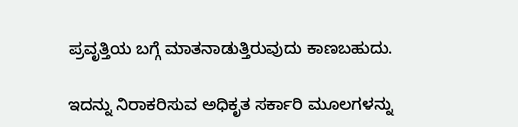ಪ್ರವೃತ್ತಿಯ ಬಗ್ಗೆ ಮಾತನಾಡುತ್ತಿರುವುದು ಕಾಣಬಹುದು.

ಇದನ್ನು ನಿರಾಕರಿಸುವ ಅಧಿಕೃತ ಸರ್ಕಾರಿ ಮೂಲಗಳನ್ನು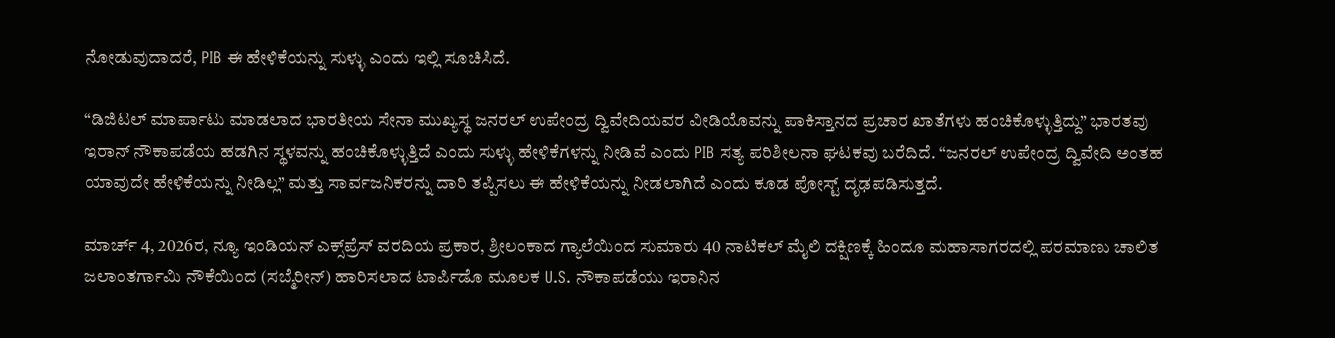ನೋಡುವುದಾದರೆ, PIB ಈ ಹೇಳಿಕೆಯನ್ನು ಸುಳ್ಳು ಎಂದು ಇಲ್ಲಿ ಸೂಚಿಸಿದೆ.

“ಡಿಜಿಟಲ್ ಮಾರ್ಪಾಟು ಮಾಡಲಾದ ಭಾರತೀಯ ಸೇನಾ ಮುಖ್ಯಸ್ಥ ಜನರಲ್ ಉಪೇಂದ್ರ ದ್ವಿವೇದಿಯವರ ವೀಡಿಯೊವನ್ನು ಪಾಕಿಸ್ತಾನದ ಪ್ರಚಾರ ಖಾತೆಗಳು ಹಂಚಿಕೊಳ್ಳುತ್ತಿದ್ದು” ಭಾರತವು ಇರಾನ್ ನೌಕಾಪಡೆಯ ಹಡಗಿನ ಸ್ಥಳವನ್ನು ಹಂಚಿಕೊಳ್ಳುತ್ತಿದೆ ಎಂದು ಸುಳ್ಳು ಹೇಳಿಕೆಗಳನ್ನು ನೀಡಿವೆ ಎಂದು PIB ಸತ್ಯ ಪರಿಶೀಲನಾ ಘಟಕವು ಬರೆದಿದೆ. “ಜನರಲ್ ಉಪೇಂದ್ರ ದ್ವಿವೇದಿ ಅಂತಹ ಯಾವುದೇ ಹೇಳಿಕೆಯನ್ನು ನೀಡಿಲ್ಲ” ಮತ್ತು ಸಾರ್ವಜನಿಕರನ್ನು ದಾರಿ ತಪ್ಪಿಸಲು ಈ ಹೇಳಿಕೆಯನ್ನು ನೀಡಲಾಗಿದೆ ಎಂದು ಕೂಡ ಪೋಸ್ಟ್ ದೃಢಪಡಿಸುತ್ತದೆ.

ಮಾರ್ಚ್ 4, 2026ರ, ನ್ಯೂ ಇಂಡಿಯನ್ ಎಕ್ಸ್‌ಪ್ರೆಸ್ ವರದಿಯ ಪ್ರಕಾರ, ಶ್ರೀಲಂಕಾದ ಗ್ಯಾಲೆಯಿಂದ ಸುಮಾರು 40 ನಾಟಿಕಲ್ ಮೈಲಿ ದಕ್ಷಿಣಕ್ಕೆ ಹಿಂದೂ ಮಹಾಸಾಗರದಲ್ಲಿ ಪರಮಾಣು ಚಾಲಿತ ಜಲಾಂತರ್ಗಾಮಿ ನೌಕೆಯಿಂದ (ಸಬ್ಮೆರೀನ್) ಹಾರಿಸಲಾದ ಟಾರ್ಪಿಡೊ ಮೂಲಕ U.S. ನೌಕಾಪಡೆಯು ಇರಾನಿನ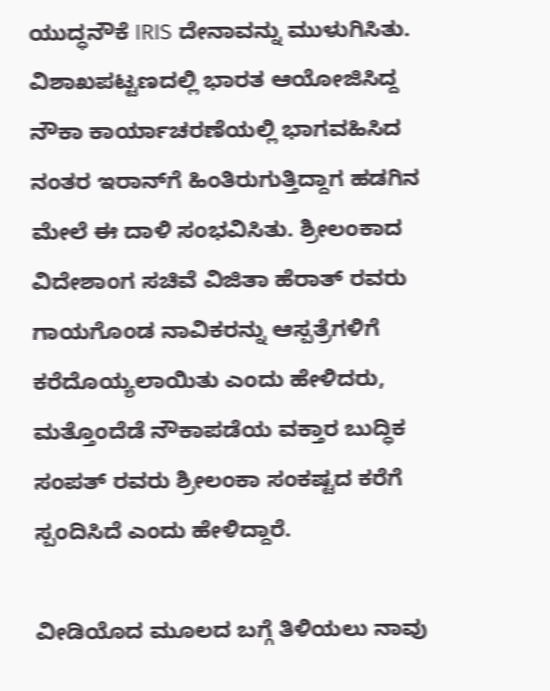ಯುದ್ಧನೌಕೆ IRIS ದೇನಾವನ್ನು ಮುಳುಗಿಸಿತು. ವಿಶಾಖಪಟ್ಟಣದಲ್ಲಿ ಭಾರತ ಆಯೋಜಿಸಿದ್ದ ನೌಕಾ ಕಾರ್ಯಾಚರಣೆಯಲ್ಲಿ ಭಾಗವಹಿಸಿದ ನಂತರ ಇರಾನ್‌ಗೆ ಹಿಂತಿರುಗುತ್ತಿದ್ದಾಗ ಹಡಗಿನ ಮೇಲೆ ಈ ದಾಳಿ ಸಂಭವಿಸಿತು. ಶ್ರೀಲಂಕಾದ ವಿದೇಶಾಂಗ ಸಚಿವೆ ವಿಜಿತಾ ಹೆರಾತ್ ರವರು ಗಾಯಗೊಂಡ ನಾವಿಕರನ್ನು ಆಸ್ಪತ್ರೆಗಳಿಗೆ ಕರೆದೊಯ್ಯಲಾಯಿತು ಎಂದು ಹೇಳಿದರು, ಮತ್ತೊಂದೆಡೆ ನೌಕಾಪಡೆಯ ವಕ್ತಾರ ಬುದ್ಧಿಕ ಸಂಪತ್ ರವರು ಶ್ರೀಲಂಕಾ ಸಂಕಷ್ಟದ ಕರೆಗೆ ಸ್ಪಂದಿಸಿದೆ ಎಂದು ಹೇಳಿದ್ದಾರೆ.

ವೀಡಿಯೊದ ಮೂಲದ ಬಗ್ಗೆ ತಿಳಿಯಲು ನಾವು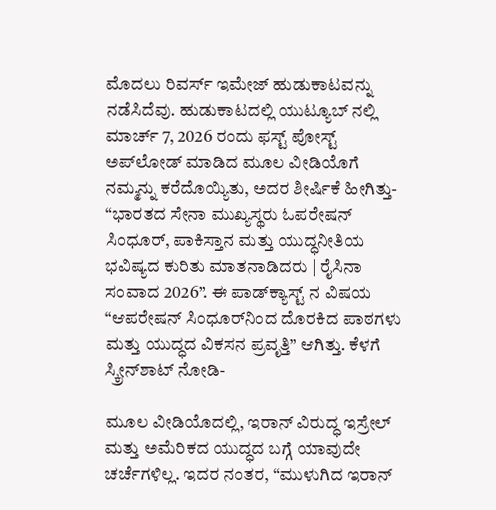ಮೊದಲು ರಿವರ್ಸ್ ಇಮೇಜ್ ಹುಡುಕಾಟವನ್ನು ನಡೆಸಿದೆವು. ಹುಡುಕಾಟದಲ್ಲಿ ಯುಟ್ಯೂಬ್ ನಲ್ಲಿ ಮಾರ್ಚ್ 7, 2026 ರಂದು ಫಸ್ಟ್ ಪೋಸ್ಟ್ ಅಪ್‌ಲೋಡ್ ಮಾಡಿದ ಮೂಲ ವೀಡಿಯೊಗೆ ನಮ್ಮನ್ನು ಕರೆದೊಯ್ಯಿತು, ಅದರ ಶೀರ್ಷಿಕೆ ಹೀಗಿತ್ತು- “ಭಾರತದ ಸೇನಾ ಮುಖ್ಯಸ್ಥರು ಓಪರೇಷನ್ ಸಿಂಧೂರ್, ಪಾಕಿಸ್ತಾನ ಮತ್ತು ಯುದ್ಧನೀತಿಯ ಭವಿಷ್ಯದ ಕುರಿತು ಮಾತನಾಡಿದರು | ರೈಸಿನಾ ಸಂವಾದ 2026”. ಈ ಪಾಡ್‌ಕ್ಯಾಸ್ಟ್ ನ ವಿಷಯ “ಆಪರೇಷನ್ ಸಿಂಧೂರ್‌ನಿಂದ ದೊರಕಿದ ಪಾಠಗಳು ಮತ್ತು ಯುದ್ಧದ ವಿಕಸನ ಪ್ರವೃತ್ತಿ” ಆಗಿತ್ತು. ಕೆಳಗೆ ಸ್ಕ್ರೀನ್‌ಶಾಟ್ ನೋಡಿ-

ಮೂಲ ವೀಡಿಯೊದಲ್ಲಿ, ಇರಾನ್ ವಿರುದ್ಧ ಇಸ್ರೇಲ್ ಮತ್ತು ಅಮೆರಿಕದ ಯುದ್ಧದ ಬಗ್ಗೆ ಯಾವುದೇ ಚರ್ಚೆಗಳಿಲ್ಲ. ಇದರ ನಂತರ, “ಮುಳುಗಿದ ಇರಾನ್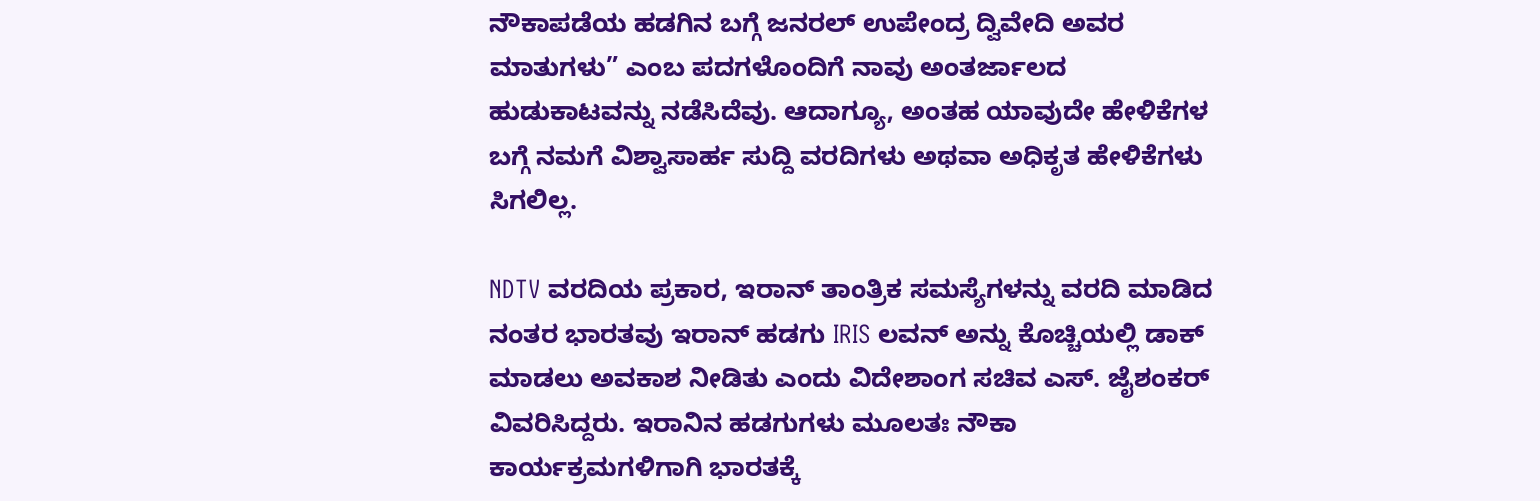ನೌಕಾಪಡೆಯ ಹಡಗಿನ ಬಗ್ಗೆ ಜನರಲ್ ಉಪೇಂದ್ರ ದ್ವಿವೇದಿ ಅವರ ಮಾತುಗಳು” ಎಂಬ ಪದಗಳೊಂದಿಗೆ ನಾವು ಅಂತರ್ಜಾಲದ ಹುಡುಕಾಟವನ್ನು ನಡೆಸಿದೆವು. ಆದಾಗ್ಯೂ, ಅಂತಹ ಯಾವುದೇ ಹೇಳಿಕೆಗಳ ಬಗ್ಗೆ ನಮಗೆ ವಿಶ್ವಾಸಾರ್ಹ ಸುದ್ದಿ ವರದಿಗಳು ಅಥವಾ ಅಧಿಕೃತ ಹೇಳಿಕೆಗಳು ಸಿಗಲಿಲ್ಲ.

NDTV ವರದಿಯ ಪ್ರಕಾರ, ಇರಾನ್ ತಾಂತ್ರಿಕ ಸಮಸ್ಯೆಗಳನ್ನು ವರದಿ ಮಾಡಿದ ನಂತರ ಭಾರತವು ಇರಾನ್ ಹಡಗು IRIS ಲವನ್ ಅನ್ನು ಕೊಚ್ಚಿಯಲ್ಲಿ ಡಾಕ್ ಮಾಡಲು ಅವಕಾಶ ನೀಡಿತು ಎಂದು ವಿದೇಶಾಂಗ ಸಚಿವ ಎಸ್. ಜೈಶಂಕರ್ ವಿವರಿಸಿದ್ದರು. ಇರಾನಿನ ಹಡಗುಗಳು ಮೂಲತಃ ನೌಕಾ ಕಾರ್ಯಕ್ರಮಗಳಿಗಾಗಿ ಭಾರತಕ್ಕೆ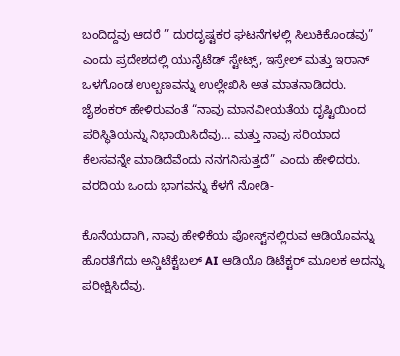ಬಂದಿದ್ದವು ಆದರೆ ” ದುರದೃಷ್ಟಕರ ಘಟನೆಗಳಲ್ಲಿ ಸಿಲುಕಿಕೊಂಡವು” ಎಂದು ಪ್ರದೇಶದಲ್ಲಿ ಯುನೈಟೆಡ್ ಸ್ಟೇಟ್ಸ್, ಇಸ್ರೇಲ್ ಮತ್ತು ಇರಾನ್ ಒಳಗೊಂಡ ಉಲ್ಬಣವನ್ನು ಉಲ್ಲೇಖಿಸಿ ಅತ ಮಾತನಾಡಿದರು. ಜೈಶಂಕರ್ ಹೇಳಿರುವಂತೆ “ನಾವು ಮಾನವೀಯತೆಯ ದೃಷ್ಟಿಯಿಂದ ಪರಿಸ್ಥಿತಿಯನ್ನು ನಿಭಾಯಿಸಿದೆವು… ಮತ್ತು ನಾವು ಸರಿಯಾದ ಕೆಲಸವನ್ನೇ ಮಾಡಿದೆವೆಂದು ನನಗನಿಸುತ್ತದೆ” ಎಂದು ಹೇಳಿದರು. ವರದಿಯ ಒಂದು ಭಾಗವನ್ನು ಕೆಳಗೆ ನೋಡಿ-

ಕೊನೆಯದಾಗಿ, ನಾವು ಹೇಳಿಕೆಯ ಪೋಸ್ಟ್‌ನಲ್ಲಿರುವ ಆಡಿಯೊವನ್ನು ಹೊರತೆಗೆದು ಅನ್ಡಿಟೆಕ್ಟೆಬಲ್ AI ಆಡಿಯೊ ಡಿಟೆಕ್ಟರ್ ಮೂಲಕ ಅದನ್ನು ಪರೀಕ್ಷಿಸಿದೆವು.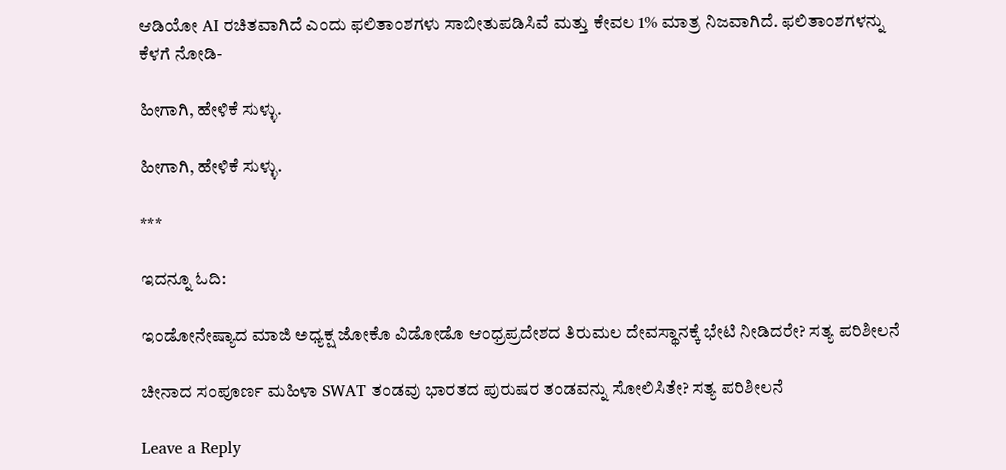ಆಡಿಯೋ AI ರಚಿತವಾಗಿದೆ ಎಂದು ಫಲಿತಾಂಶಗಳು ಸಾಬೀತುಪಡಿಸಿವೆ ಮತ್ತು ಕೇವಲ 1% ಮಾತ್ರ ನಿಜವಾಗಿದೆ. ಫಲಿತಾಂಶಗಳನ್ನು ಕೆಳಗೆ ನೋಡಿ-

ಹೀಗಾಗಿ, ಹೇಳಿಕೆ ಸುಳ್ಳು.

ಹೀಗಾಗಿ, ಹೇಳಿಕೆ ಸುಳ್ಳು.

***

ಇದನ್ನೂ ಓದಿ:

ಇಂಡೋನೇಷ್ಯಾದ ಮಾಜಿ ಅಧ್ಯಕ್ಷ ಜೋಕೊ ವಿಡೋಡೊ ಆಂಧ್ರಪ್ರದೇಶದ ತಿರುಮಲ ದೇವಸ್ಥಾನಕ್ಕೆ ಭೇಟಿ ನೀಡಿದರೇ? ಸತ್ಯ ಪರಿಶೀಲನೆ

ಚೀನಾದ ಸಂಪೂರ್ಣ ಮಹಿಳಾ SWAT ತಂಡವು ಭಾರತದ ಪುರುಷರ ತಂಡವನ್ನು ಸೋಲಿಸಿತೇ? ಸತ್ಯ ಪರಿಶೀಲನೆ

Leave a Reply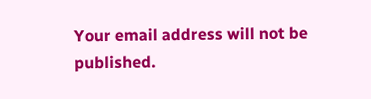Your email address will not be published.